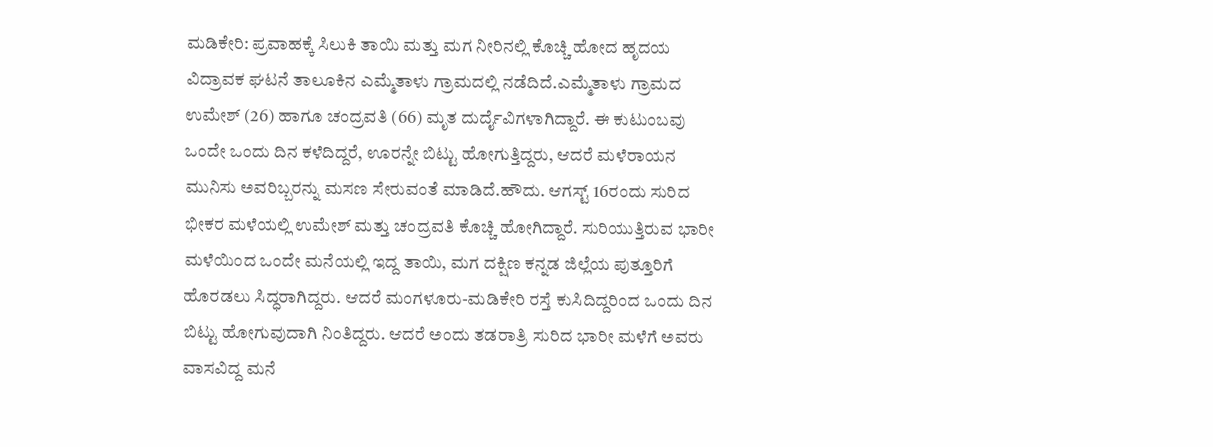ಮಡಿಕೇರಿ: ಪ್ರವಾಹಕ್ಕೆ ಸಿಲುಕಿ ತಾಯಿ ಮತ್ತು ಮಗ ನೀರಿನಲ್ಲಿ ಕೊಚ್ಚಿ ಹೋದ ಹೃದಯ ವಿದ್ರಾವಕ ಘಟನೆ ತಾಲೂಕಿನ ಎಮ್ಮೆತಾಳು ಗ್ರಾಮದಲ್ಲಿ ನಡೆದಿದೆ.ಎಮ್ಮೆತಾಳು ಗ್ರಾಮದ ಉಮೇಶ್ (26) ಹಾಗೂ ಚಂದ್ರವತಿ (66) ಮೃತ ದುರ್ದೈವಿಗಳಾಗಿದ್ದಾರೆ. ಈ ಕುಟುಂಬವು ಒಂದೇ ಒಂದು ದಿನ ಕಳೆದಿದ್ದರೆ, ಊರನ್ನೇ ಬಿಟ್ಟು ಹೋಗುತ್ತಿದ್ದರು, ಆದರೆ ಮಳೆರಾಯನ ಮುನಿಸು ಅವರಿಬ್ಬರನ್ನು ಮಸಣ ಸೇರುವಂತೆ ಮಾಡಿದೆ.ಹೌದು. ಆಗಸ್ಟ್ 16ರಂದು ಸುರಿದ ಭೀಕರ ಮಳೆಯಲ್ಲಿ ಉಮೇಶ್ ಮತ್ತು ಚಂದ್ರವತಿ ಕೊಚ್ಚಿ ಹೋಗಿದ್ದಾರೆ. ಸುರಿಯುತ್ತಿರುವ ಭಾರೀ ಮಳೆಯಿಂದ ಒಂದೇ ಮನೆಯಲ್ಲಿ ಇದ್ದ ತಾಯಿ, ಮಗ ದಕ್ಷಿಣ ಕನ್ನಡ ಜಿಲ್ಲೆಯ ಪುತ್ತೂರಿಗೆ ಹೊರಡಲು ಸಿದ್ಧರಾಗಿದ್ದರು. ಆದರೆ ಮಂಗಳೂರು-ಮಡಿಕೇರಿ ರಸ್ತೆ ಕುಸಿದಿದ್ದರಿಂದ ಒಂದು ದಿನ ಬಿಟ್ಟು ಹೋಗುವುದಾಗಿ ನಿಂತಿದ್ದರು. ಆದರೆ ಅಂದು ತಡರಾತ್ರಿ ಸುರಿದ ಭಾರೀ ಮಳೆಗೆ ಅವರು ವಾಸವಿದ್ದ ಮನೆ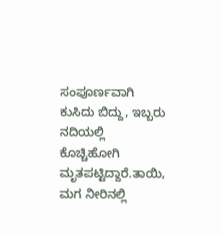ಸಂಪೂರ್ಣವಾಗಿ ಕುಸಿದು ಬಿದ್ದು, ಇಬ್ಬರು ನದಿಯಲ್ಲಿ ಕೊಚ್ಚಿಹೋಗಿ ಮೃತಪಟ್ಟಿದ್ದಾರೆ.ತಾಯಿ, ಮಗ ನೀರಿನಲ್ಲಿ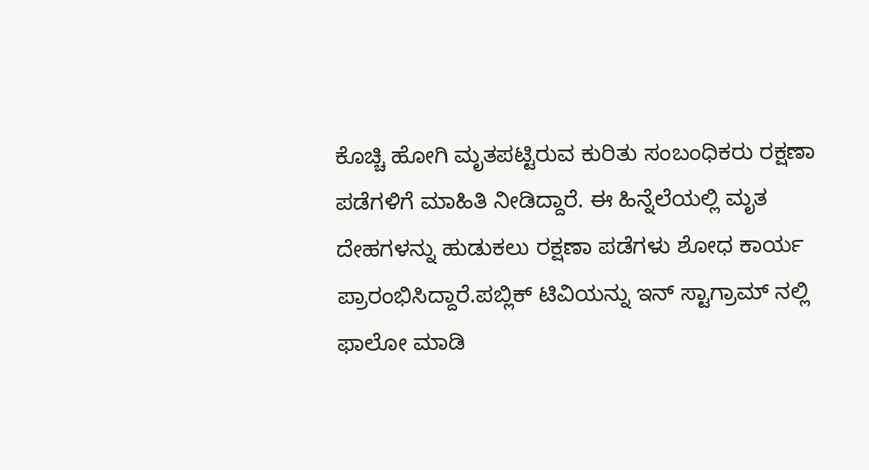ಕೊಚ್ಚಿ ಹೋಗಿ ಮೃತಪಟ್ಟಿರುವ ಕುರಿತು ಸಂಬಂಧಿಕರು ರಕ್ಷಣಾ ಪಡೆಗಳಿಗೆ ಮಾಹಿತಿ ನೀಡಿದ್ದಾರೆ. ಈ ಹಿನ್ನೆಲೆಯಲ್ಲಿ ಮೃತ ದೇಹಗಳನ್ನು ಹುಡುಕಲು ರಕ್ಷಣಾ ಪಡೆಗಳು ಶೋಧ ಕಾರ್ಯ ಪ್ರಾರಂಭಿಸಿದ್ದಾರೆ.ಪಬ್ಲಿಕ್ ಟಿವಿಯನ್ನು ಇನ್ ಸ್ಟಾಗ್ರಾಮ್ ನಲ್ಲಿ ಫಾಲೋ ಮಾಡಿ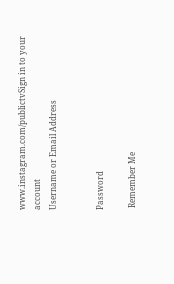www.instagram.com/publictvSign in to your account
Username or Email Address


Password

 Remember Me